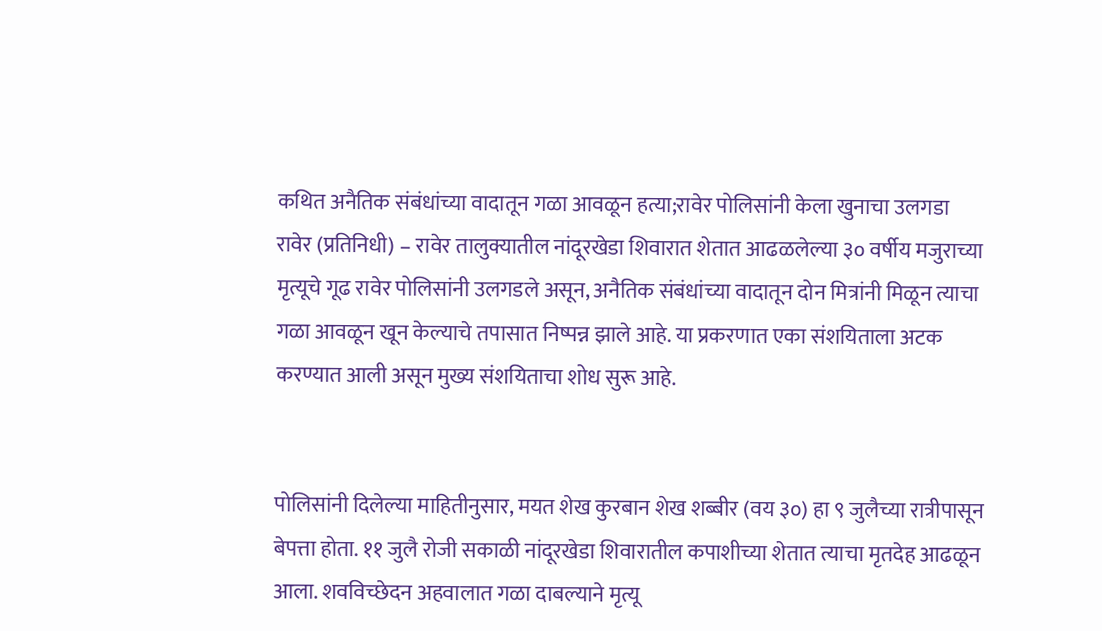कथित अनैतिक संबंधांच्या वादातून गळा आवळून हत्या;रावेर पोलिसांनी केला खुनाचा उलगडा
रावेर (प्रतिनिधी) – रावेर तालुक्यातील नांदूरखेडा शिवारात शेतात आढळलेल्या ३० वर्षीय मजुराच्या मृत्यूचे गूढ रावेर पोलिसांनी उलगडले असून, अनैतिक संबंधांच्या वादातून दोन मित्रांनी मिळून त्याचा गळा आवळून खून केल्याचे तपासात निष्पन्न झाले आहे. या प्रकरणात एका संशयिताला अटक करण्यात आली असून मुख्य संशयिताचा शोध सुरू आहे.


पोलिसांनी दिलेल्या माहितीनुसार, मयत शेख कुरबान शेख शब्बीर (वय ३०) हा ९ जुलैच्या रात्रीपासून बेपत्ता होता. ११ जुलै रोजी सकाळी नांदूरखेडा शिवारातील कपाशीच्या शेतात त्याचा मृतदेह आढळून आला. शवविच्छेदन अहवालात गळा दाबल्याने मृत्यू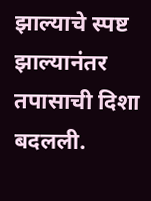झाल्याचे स्पष्ट झाल्यानंतर तपासाची दिशा बदलली.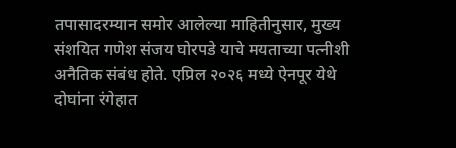तपासादरम्यान समोर आलेल्या माहितीनुसार, मुख्य संशयित गणेश संजय घोरपडे याचे मयताच्या पत्नीशी अनैतिक संबंध होते. एप्रिल २०२६ मध्ये ऐनपूर येथे दोघांना रंगेहात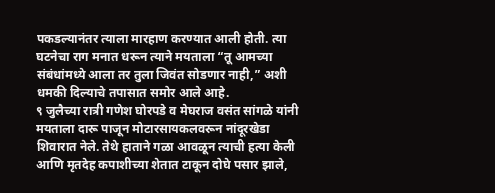पकडल्यानंतर त्याला मारहाण करण्यात आली होती. त्या घटनेचा राग मनात धरून त्याने मयताला “तू आमच्या संबंधांमध्ये आला तर तुला जिवंत सोडणार नाही,” अशी धमकी दिल्याचे तपासात समोर आले आहे.
९ जुलैच्या रात्री गणेश घोरपडे व मेघराज वसंत सांगळे यांनी मयताला दारू पाजून मोटारसायकलवरून नांदूरखेडा शिवारात नेले. तेथे हाताने गळा आवळून त्याची हत्या केली आणि मृतदेह कपाशीच्या शेतात टाकून दोघे पसार झाले,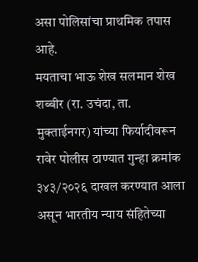असा पोलिसांचा प्राथमिक तपास आहे.
मयताचा भाऊ शेख सलमान शेख शब्बीर (रा. उचंदा, ता. मुक्ताईनगर) यांच्या फिर्यादीवरून रावेर पोलीस ठाण्यात गुन्हा क्रमांक ३४३/२०२६ दाखल करण्यात आला असून भारतीय न्याय संहितेच्या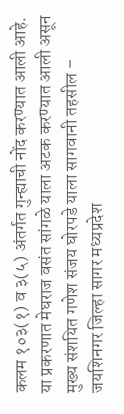कलम १०३(१) व ३(५) अंतर्गत गुन्ह्याची नोंद करण्यात आली आहे.
या प्रकरणात मेघराज वसंत सांगळे याला अटक करण्यात आली असून मुख्य संशयित गणेश संजय घोरपडे याला सागवानी तहसील – जयशिनगर जिल्हा सागर मध्यप्रदेश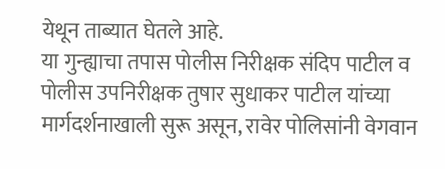येथून ताब्यात घेतले आहे.
या गुन्ह्याचा तपास पोलीस निरीक्षक संदिप पाटील व पोलीस उपनिरीक्षक तुषार सुधाकर पाटील यांच्या मार्गदर्शनाखाली सुरू असून, रावेर पोलिसांनी वेगवान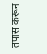तपास करून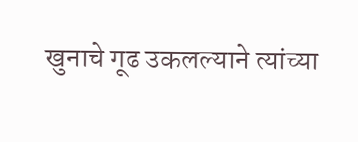खुनाचे गूढ उकलल्याने त्यांच्या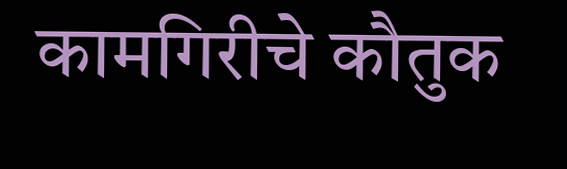कामगिरीचे कौतुक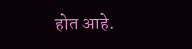होत आहे.